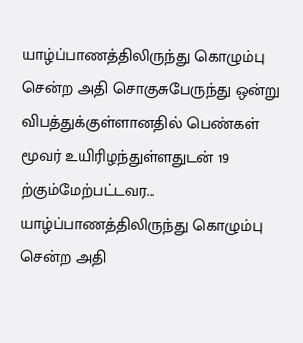யாழ்ப்பாணத்திலிருந்து கொழும்பு சென்ற அதி சொகுசுபேருந்து ஒன்று விபத்துக்குள்ளானதில் பெண்கள் மூவர் உயிரிழந்துள்ளதுடன் 19 ற்கும்மேற்பட்டவர...
யாழ்ப்பாணத்திலிருந்து கொழும்பு சென்ற அதி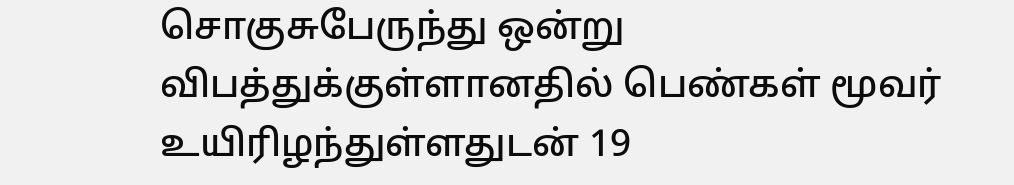சொகுசுபேருந்து ஒன்று விபத்துக்குள்ளானதில் பெண்கள் மூவர் உயிரிழந்துள்ளதுடன் 19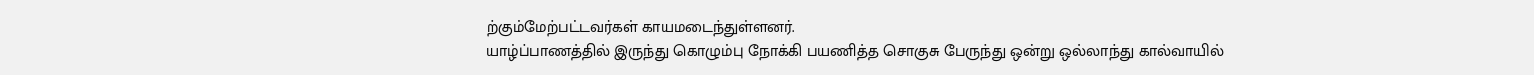ற்கும்மேற்பட்டவர்கள் காயமடைந்துள்ளனர்.
யாழ்ப்பாணத்தில் இருந்து கொழும்பு நோக்கி பயணித்த சொகுசு பேருந்து ஒன்று ஒல்லாந்து கால்வாயில்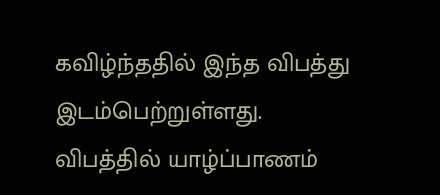கவிழ்ந்ததில் இந்த விபத்து இடம்பெற்றுள்ளது.
விபத்தில் யாழ்ப்பாணம்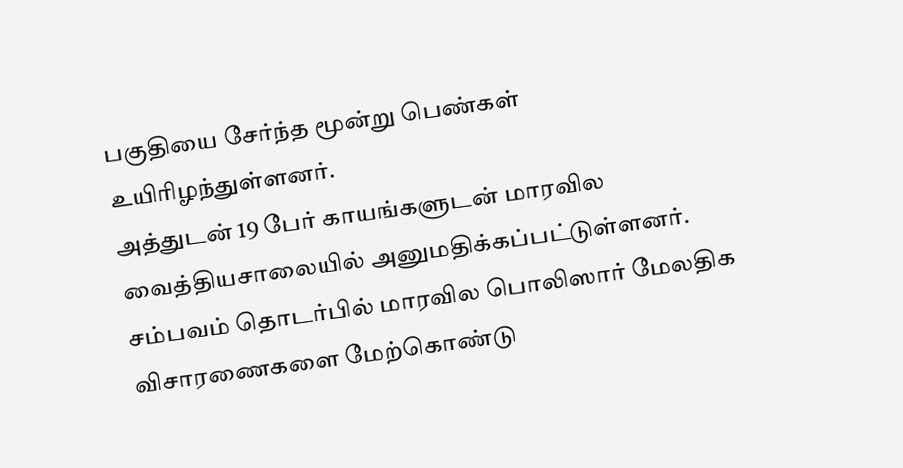பகுதியை சேர்ந்த மூன்று பெண்கள் உயிரிழந்துள்ளனர்.
அத்துடன் 19 பேர் காயங்களுடன் மாரவில வைத்தியசாலையில் அனுமதிக்கப்பட்டுள்ளனர்.
சம்பவம் தொடர்பில் மாரவில பொலிஸார் மேலதிக விசாரணைகளை மேற்கொண்டு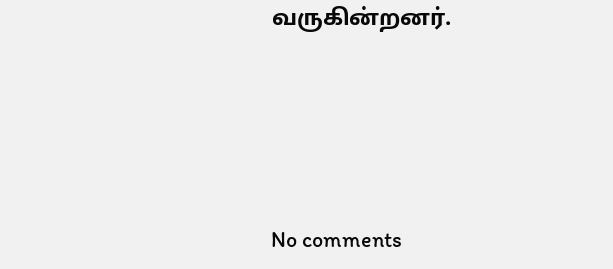வருகின்றனர்.





No comments